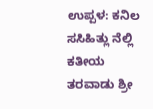ಉಪ್ಪಳ: ಕನಿಲ ಸಸಿಹಿತ್ಲು ನೆಲ್ಲಿ ಕತೀಯ ತರವಾಡು ಶ್ರೀ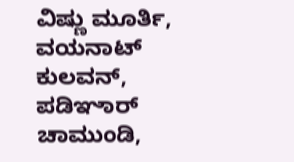ವಿಷ್ಣು ಮೂರ್ತಿ, ವಯನಾಟ್ ಕುಲವನ್, ಪಡಿಞಾರ್ ಚಾಮುಂಡಿ,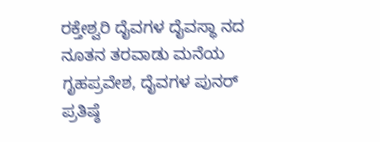ರಕ್ತೇಶ್ವರಿ ದೈವಗಳ ದೈವಸ್ಥಾ ನದ ನೂತನ ತರವಾಡು ಮನೆಯ ಗೃಹಪ್ರವೇಶ, ದೈವಗಳ ಪುನರ್ ಪ್ರತಿಷ್ಠೆ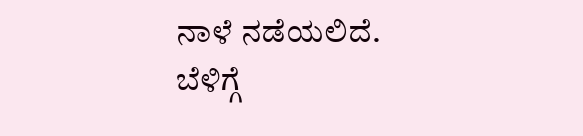ನಾಳೆ ನಡೆಯಲಿದೆ. ಬೆಳಿಗ್ಗೆ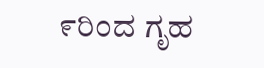೯ರಿಂದ ಗೃಹ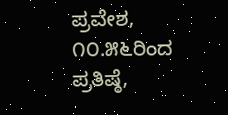ಪ್ರವೇಶ, ೧೦.೫೬ರಿಂದ ಪ್ರತಿಷ್ಠೆ,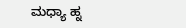ಮಧ್ಯಾ ಹ್ನ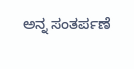ಅನ್ನ ಸಂತರ್ಪಣೆ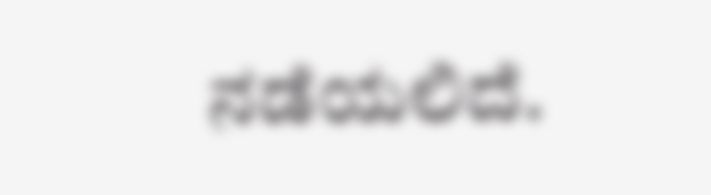ನಡೆಯಲಿದೆ.